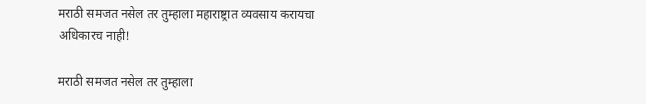मराठी समजत नसेल तर तुम्हाला महाराष्ट्रात व्यवसाय करायचा अधिकारच नाही!

मराठी समजत नसेल तर तुम्हाला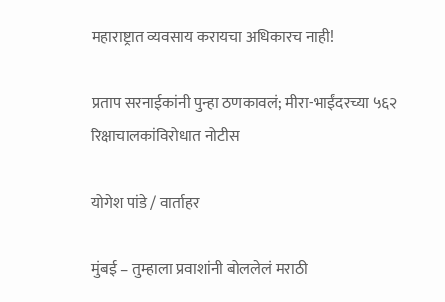महाराष्ट्रात व्यवसाय करायचा अधिकारच नाही!

प्रताप सरनाईकांनी पुन्हा ठणकावलं; मीरा-भाईंदरच्या ५६२ रिक्षाचालकांविरोधात नोटीस

योगेश पांडे / वार्ताहर

मुंबई – तुम्हाला प्रवाशांनी बोललेलं मराठी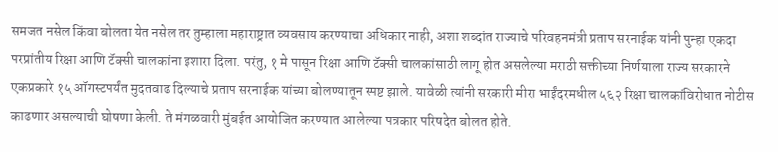समजत नसेल किंवा बोलता येत नसेल तर तुम्हाला महाराष्ट्रात व्यवसाय करण्याचा अधिकार नाही, अशा शब्दांत राज्याचे परिवहनमंत्री प्रताप सरनाईक यांनी पुन्हा एकदा परप्रांतीय रिक्षा आणि टॅक्सी चालकांना इशारा दिला. परंतु, १ मे पासून रिक्षा आणि टॅक्सी चालकांसाठी लागू होत असलेल्या मराठी सक्तीच्या निर्णयाला राज्य सरकारने एकप्रकारे १५ ऑगस्टपर्यंत मुदतवाढ दिल्याचे प्रताप सरनाईक यांच्या बोलण्यातून स्पष्ट झाले. यावेळी त्यांनी सरकारी मीरा भाईंदरमधील ५६२ रिक्षा चालकांविरोधात नोटीस काढणार असल्याची घोषणा केली. ते मंगळवारी मुंबईत आयोजित करण्यात आलेल्या पत्रकार परिषदेत बोलत होते.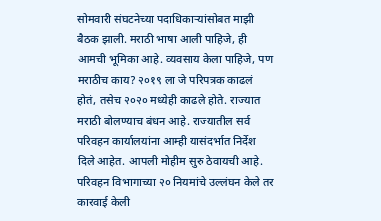सोमवारी संघटनेच्या पदाधिकाऱ्यांसोबत माझी बैठक झाली. मराठी भाषा आली पाहिजे, ही आमची भूमिका आहे. व्यवसाय केला पाहिजे, पण मराठीच काय? २०१९ ला जे परिपत्रक काढलं होतं, तसेच २०२० मध्येही काढले होते. राज्यात मराठी बोलण्याच बंधन आहे. राज्यातील सर्व परिवहन कार्यालयांना आम्ही यासंदर्भात निर्देश दिले आहेत. आपली मोहीम सुरु ठेवायची आहे. परिवहन विभागाच्या २० नियमांचे उल्लंघन केले तर कारवाई केली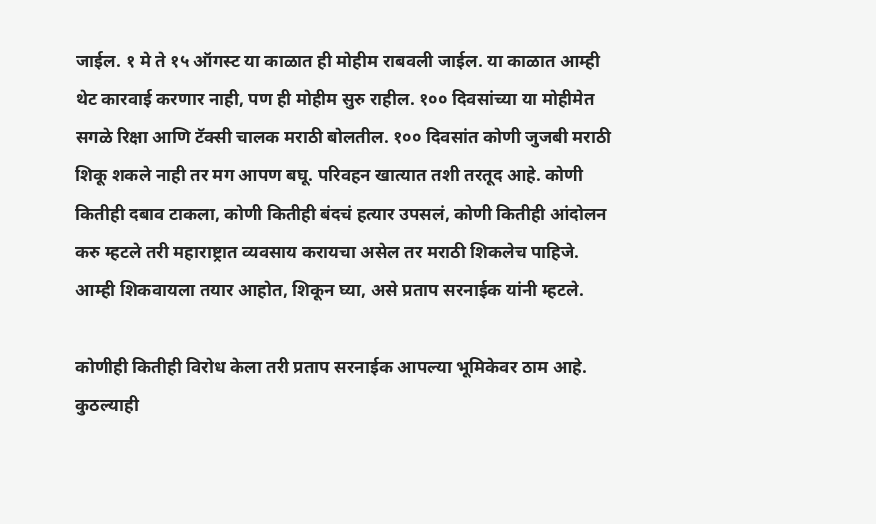जाईल. १ मे ते १५ ऑगस्ट या काळात ही मोहीम राबवली जाईल. या काळात आम्ही थेट कारवाई करणार नाही, पण ही मोहीम सुरु राहील. १०० दिवसांच्या या मोहीमेत सगळे रिक्षा आणि टॅक्सी चालक मराठी बोलतील. १०० दिवसांत कोणी जुजबी मराठी शिकू शकले नाही तर मग आपण बघू. परिवहन खात्यात तशी तरतूद आहे. कोणी कितीही दबाव टाकला, कोणी कितीही बंदचं हत्यार उपसलं, कोणी कितीही आंदोलन करु म्हटले तरी महाराष्ट्रात व्यवसाय करायचा असेल तर मराठी शिकलेच पाहिजे. आम्ही शिकवायला तयार आहोत, शिकून घ्या, असे प्रताप सरनाईक यांनी म्हटले.

कोणीही कितीही विरोध केला तरी प्रताप सरनाईक आपल्या भूमिकेवर ठाम आहे. कुठल्याही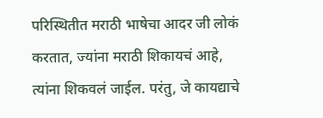परिस्थितीत मराठी भाषेचा आदर जी लोकं करतात, ज्यांना मराठी शिकायचं आहे, त्यांना शिकवलं जाईल. परंतु, जे कायद्याचे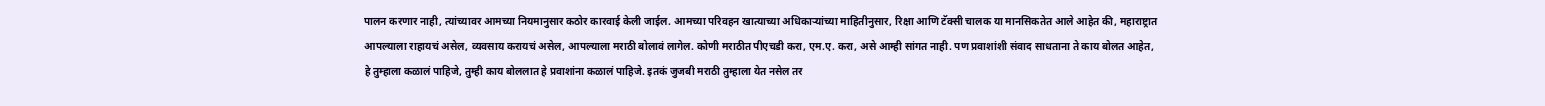पालन करणार नाही, त्यांच्यावर आमच्या नियमानुसार कठोर कारवाई केली जाईल. आमच्या परिवहन खात्याच्या अधिकाऱ्यांच्या माहितीनुसार, रिक्षा आणि टॅक्सी चालक या मानसिकतेत आले आहेत की, महाराष्ट्रात आपल्याला राहायचं असेल, व्यवसाय करायचं असेल, आपल्याला मराठी बोलावं लागेल. कोणी मराठीत पीएचडी करा, एम.ए. करा, असे आम्ही सांगत नाही. पण प्रवाशांशी संवाद साधताना ते काय बोलत आहेत, हे तुम्हाला कळालं पाहिजे, तुम्ही काय बोललात हे प्रवाशांना कळालं पाहिजे. इतकं जुजबी मराठी तुम्हाला येत नसेल तर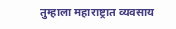तुम्हाला महाराष्ट्रात व्यवसाय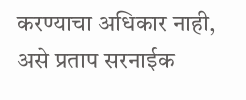करण्याचा अधिकार नाही, असे प्रताप सरनाईक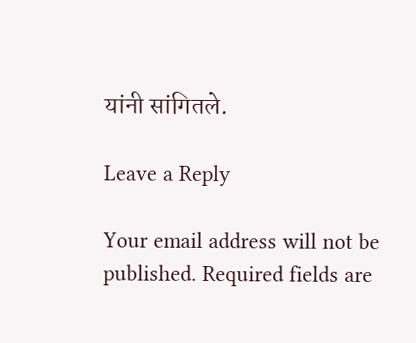यांनी सांगितले.

Leave a Reply

Your email address will not be published. Required fields are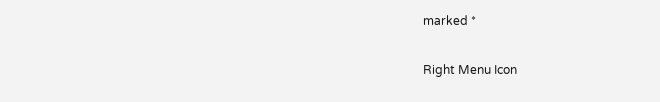marked *

Right Menu Icon